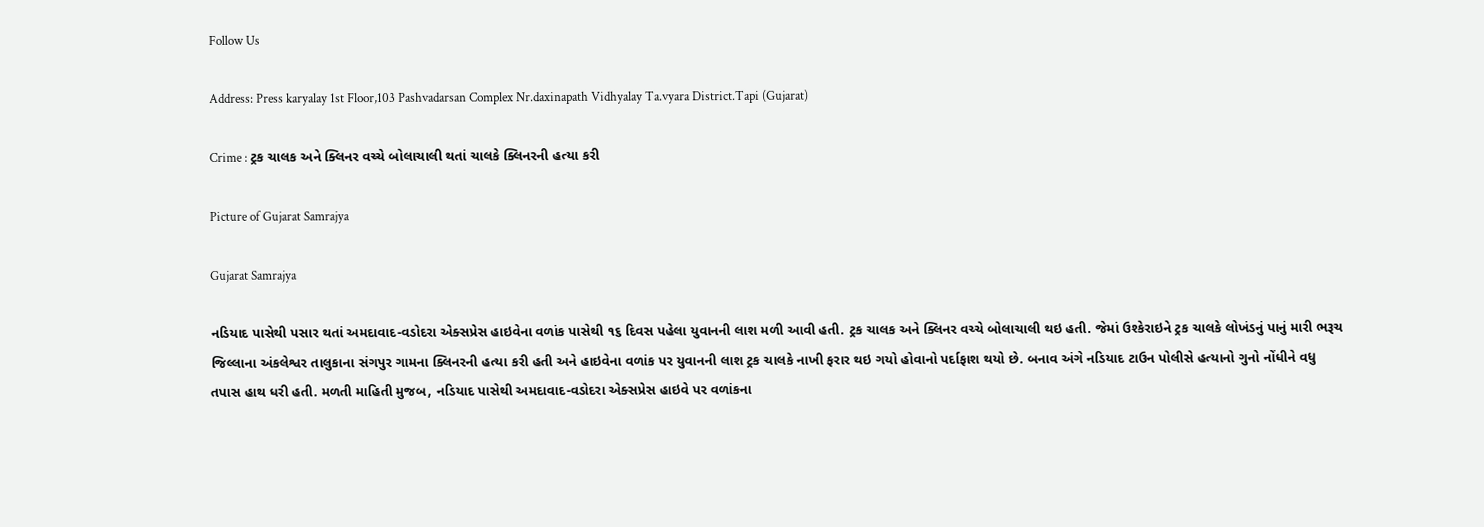Follow Us

Address: Press karyalay 1st Floor,103 Pashvadarsan Complex Nr.daxinapath Vidhyalay Ta.vyara District.Tapi (Gujarat)

Crime : ટ્રક ચાલક અને ક્લિનર વચ્ચે બોલાચાલી થતાં ચાલકે ક્લિનરની હત્યા કરી

Picture of Gujarat Samrajya

Gujarat Samrajya

નડિયાદ પાસેથી પસાર થતાં અમદાવાદ-વડોદરા એક્સપ્રેસ હાઇવેના વળાંક પાસેથી ૧૬ દિવસ પહેલા યુવાનની લાશ મળી આવી હતી. ટ્રક ચાલક અને ક્લિનર વચ્ચે બોલાચાલી થઇ હતી. જેમાં ઉશ્કેરાઇને ટ્રક ચાલકે લોખંડનું પાનું મારી ભરૂચ જિલ્લાના અંકલેશ્વર તાલુકાના સંગપુર ગામના ક્લિનરની હત્યા કરી હતી અને હાઇવેના વળાંક પર યુવાનની લાશ ટ્રક ચાલકે નાખી ફરાર થઇ ગયો હોવાનો પર્દાફાશ થયો છે. બનાવ અંગે નડિયાદ ટાઉન પોલીસે હત્યાનો ગુનો નોંધીને વધુ તપાસ હાથ ધરી હતી. મળતી માહિતી મુજબ, નડિયાદ પાસેથી અમદાવાદ-વડોદરા એક્સપ્રેસ હાઇવે પર વળાંકના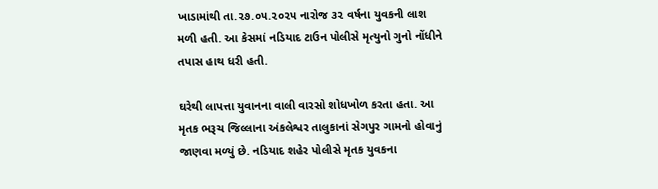ખાડામાંથી તા.૨૭.૦૫.૨૦૨૫ નારોજ ૩૨ વર્ષના યુવકની લાશ મળી હતી. આ કેસમાં નડિયાદ ટાઉન પોલીસે મૃત્યુનો ગુનો નોંધીને તપાસ હાથ ધરી હતી.

ઘરેથી લાપત્તા યુવાનના વાલી વારસો શોધખોળ કરતા હતા. આ મૃતક ભરૂચ જિલ્લાના અંકલેશ્વર તાલુકાનાં સેગપુર ગામનો હોવાનું જાણવા મળ્યું છે. નડિયાદ શહેર પોલીસે મૃતક યુવકના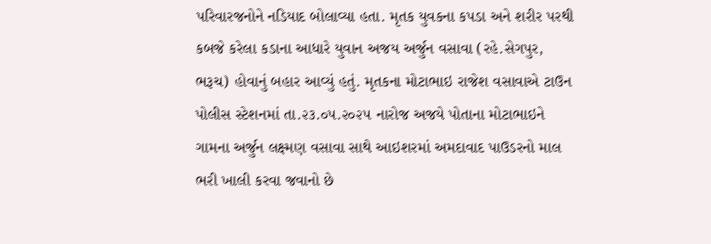પરિવારજનોને નડિયાદ બોલાવ્યા હતા. મૃતક યુવકના કપડા અને શરીર પરથી કબજે કરેલા કડાના આધારે યુવાન અજય અર્જુન વસાવા (રહે.સેગપુર, ભરૂચ) હોવાનું બહાર આવ્યું હતું. મૃતકના મોટાભાઇ રાજેશ વસાવાએ ટાઉન પોલીસ સ્ટેશનમાં તા.૨૩.૦૫.૨૦૨૫ નારોજ અજયે પોતાના મોટાભાઇને ગામના અર્જુન લક્ષ્મણ વસાવા સાથે આઇશરમાં અમદાવાદ પાઉડરનો માલ ભરી ખાલી કરવા જવાનો છે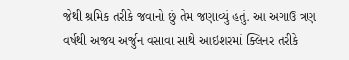જેથી શ્રમિક તરીકે જવાનો છું તેમ જણાવ્યું હતું. આ અગાઉ ત્રણ વર્ષથી અજય અર્જુન વસાવા સાથે આઇશરમાં ક્લિનર તરીકે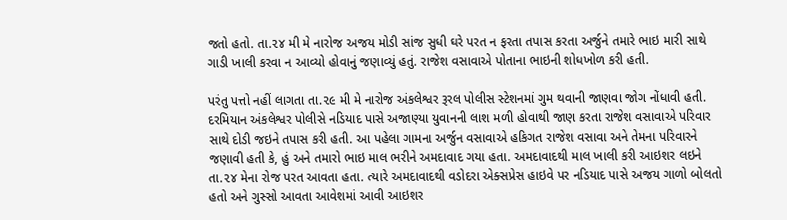જતો હતો. તા.૨૪ મી મે નારોજ અજય મોડી સાંજ સુધી ઘરે પરત ન ફરતા તપાસ કરતા અર્જુને તમારે ભાઇ મારી સાથે ગાડી ખાલી કરવા ન આવ્યો હોવાનું જણાવ્યું હતું. રાજેશ વસાવાએ પોતાના ભાઇની શોધખોળ કરી હતી.

પરંતુ પત્તો નહીં લાગતા તા.૨૯ મી મે નારોજ અંકલેશ્વર રૂરલ પોલીસ સ્ટેશનમાં ગુમ થવાની જાણવા જોગ નોંધાવી હતી. દરમિયાન અંકલેશ્વર પોલીસે નડિયાદ પાસે અજાણ્યા યુવાનની લાશ મળી હોવાથી જાણ કરતા રાજેશ વસાવાએ પરિવાર સાથે દોડી જઇને તપાસ કરી હતી. આ પહેલા ગામના અર્જુન વસાવાએ હકિગત રાજેશ વસાવા અને તેમના પરિવારને જણાવી હતી કે, હું અને તમારો ભાઇ માલ ભરીને અમદાવાદ ગયા હતા. અમદાવાદથી માલ ખાલી કરી આઇશર લઇને તા.૨૪ મેના રોજ પરત આવતા હતા. ત્યારે અમદાવાદથી વડોદરા એક્સપ્રેસ હાઇવે પર નડિયાદ પાસે અજય ગાળો બોલતો હતો અને ગુસ્સો આવતા આવેશમાં આવી આઇશર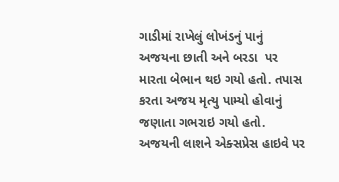ગાડીમાં રાખેલું લોખંડનું પાનું અજયના છાતી અને બરડા  પર મારતા બેભાન થઇ ગયો હતો. તપાસ કરતા અજય મૃત્યુ પામ્યો હોવાનું જણાતા ગભરાઇ ગયો હતો. અજયની લાશને એક્સપ્રેસ હાઇવે પર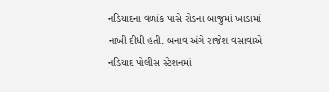નડિયાદના વળાંક પાસે રોડના બાજુમાં ખાડામાં નાખી દીધી હતી. બનાવ અંગે રાજેશ વસાવાએ નડિયાદ પોલીસ સ્ટેશનમાં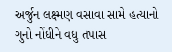અર્જુન લક્ષ્મણ વસાવા સામે હત્યાનો ગુનો નોંધીને વધુ તપાસ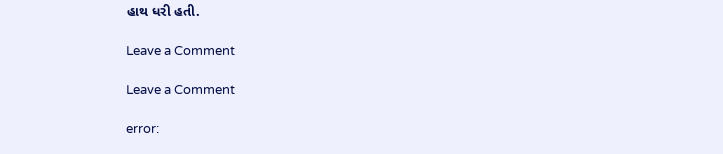હાથ ધરી હતી.

Leave a Comment

Leave a Comment

error: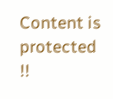Content is protected !!